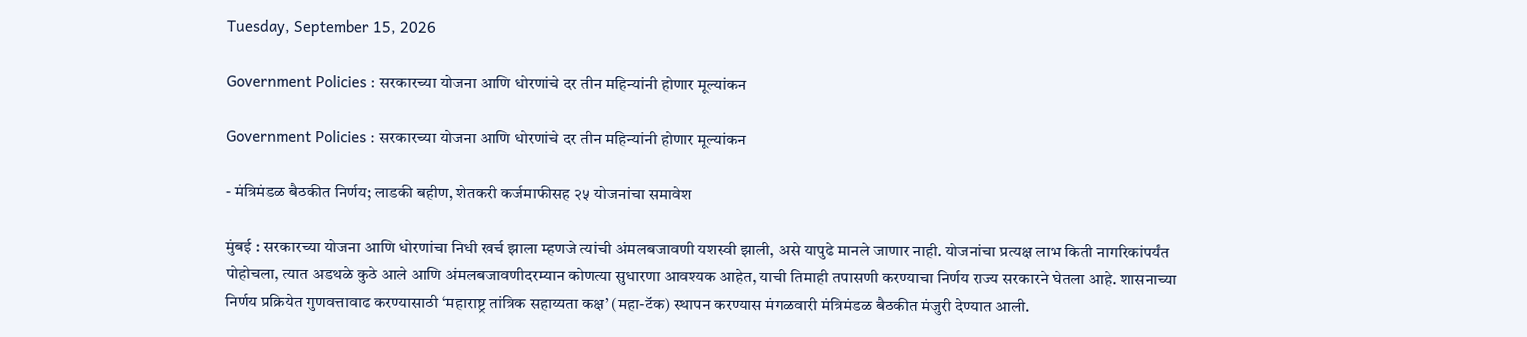Tuesday, September 15, 2026

Government Policies : सरकारच्या योजना आणि धोरणांचे दर तीन महिन्यांनी होणार मूल्यांकन

Government Policies : सरकारच्या योजना आणि धोरणांचे दर तीन महिन्यांनी होणार मूल्यांकन

- मंत्रिमंडळ बैठकीत निर्णय; लाडकी बहीण, शेतकरी कर्जमाफीसह २५ योजनांचा समावेश

मुंबई : सरकारच्या योजना आणि धोरणांचा निधी खर्च झाला म्हणजे त्यांची अंमलबजावणी यशस्वी झाली, असे यापुढे मानले जाणार नाही. योजनांचा प्रत्यक्ष लाभ किती नागरिकांपर्यंत पोहोचला, त्यात अडथळे कुठे आले आणि अंमलबजावणीदरम्यान कोणत्या सुधारणा आवश्यक आहेत, याची तिमाही तपासणी करण्याचा निर्णय राज्य सरकारने घेतला आहे. शासनाच्या निर्णय प्रक्रियेत गुणवत्तावाढ करण्यासाठी ‘महाराष्ट्र तांत्रिक सहाय्यता कक्ष’ (महा-टॅक) स्थापन करण्यास मंगळवारी मंत्रिमंडळ बैठकीत मंजुरी देण्यात आली.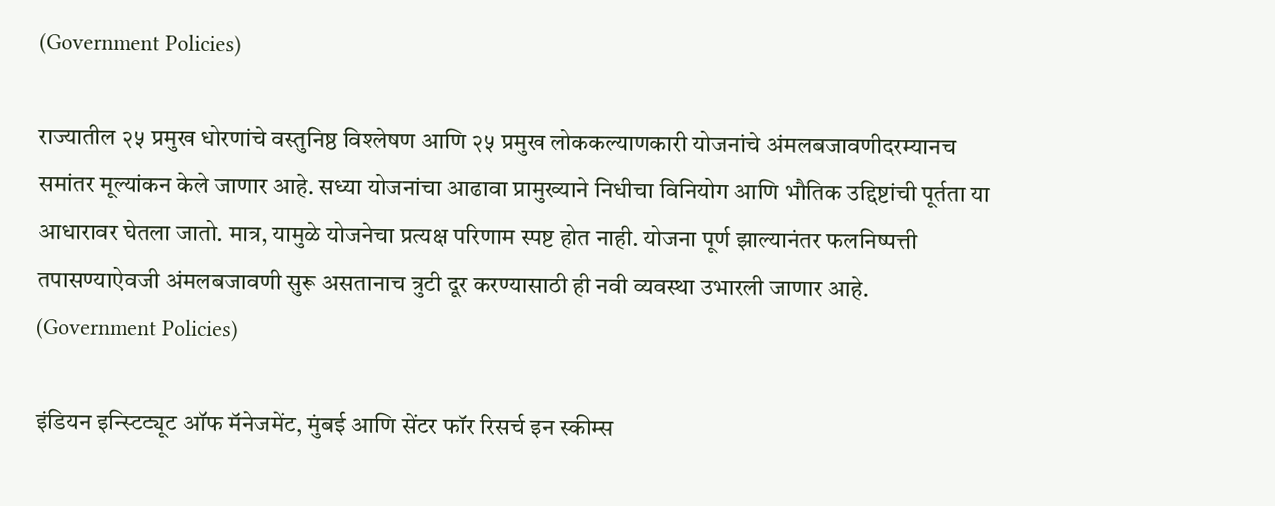(Government Policies)

राज्यातील २५ प्रमुख धोरणांचे वस्तुनिष्ठ विश्लेषण आणि २५ प्रमुख लोककल्याणकारी योजनांचे अंमलबजावणीदरम्यानच समांतर मूल्यांकन केले जाणार आहे. सध्या योजनांचा आढावा प्रामुख्याने निधीचा विनियोग आणि भौतिक उद्दिष्टांची पूर्तता या आधारावर घेतला जातो. मात्र, यामुळे योजनेचा प्रत्यक्ष परिणाम स्पष्ट होत नाही. योजना पूर्ण झाल्यानंतर फलनिष्पत्ती तपासण्याऐवजी अंमलबजावणी सुरू असतानाच त्रुटी दूर करण्यासाठी ही नवी व्यवस्था उभारली जाणार आहे. (Government Policies)

इंडियन इन्स्टिट्यूट ऑफ मॅनेजमेंट, मुंबई आणि सेंटर फॉर रिसर्च इन स्कीम्स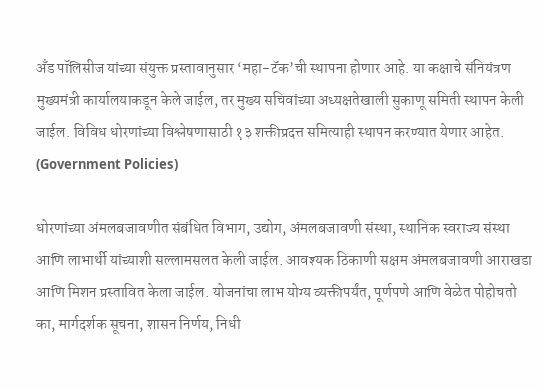अँड पॉलिसीज यांच्या संयुक्त प्रस्तावानुसार ‘महा-टॅक’ची स्थापना होणार आहे. या कक्षाचे संनियंत्रण मुख्यमंत्री कार्यालयाकडून केले जाईल, तर मुख्य सचिवांच्या अध्यक्षतेखाली सुकाणू समिती स्थापन केली जाईल. विविध धोरणांच्या विश्लेषणासाठी १३ शक्तीप्रदत्त समित्याही स्थापन करण्यात येणार आहेत. (Government Policies)

धोरणांच्या अंमलबजावणीत संबंधित विभाग, उद्योग, अंमलबजावणी संस्था, स्थानिक स्वराज्य संस्था आणि लाभार्थी यांच्याशी सल्लामसलत केली जाईल. आवश्यक ठिकाणी सक्षम अंमलबजावणी आराखडा आणि मिशन प्रस्तावित केला जाईल. योजनांचा लाभ योग्य व्यक्तीपर्यंत, पूर्णपणे आणि वेळेत पोहोचतो का, मार्गदर्शक सूचना, शासन निर्णय, निधी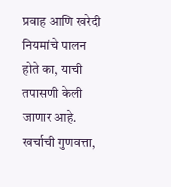प्रवाह आणि खरेदी नियमांचे पालन होते का, याची तपासणी केली जाणार आहे. खर्चाची गुणवत्ता,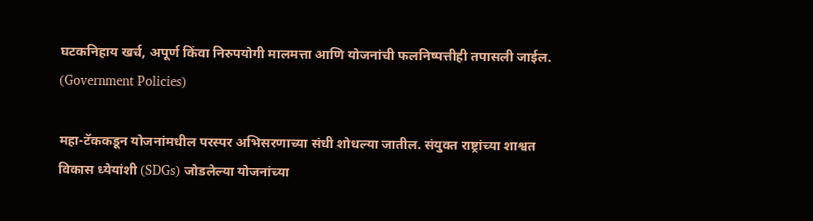घटकनिहाय खर्च, अपूर्ण किंवा निरुपयोगी मालमत्ता आणि योजनांची फलनिष्पत्तीही तपासली जाईल. (Government Policies)

महा-टॅककडून योजनांमधील परस्पर अभिसरणाच्या संधी शोधल्या जातील. संयुक्त राष्ट्रांच्या शाश्वत विकास ध्येयांशी (SDGs) जोडलेल्या योजनांच्या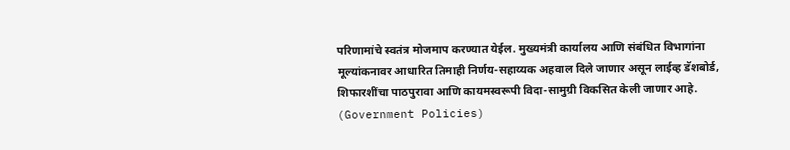परिणामांचे स्वतंत्र मोजमाप करण्यात येईल. मुख्यमंत्री कार्यालय आणि संबंधित विभागांना मूल्यांकनावर आधारित तिमाही निर्णय-सहाय्यक अहवाल दिले जाणार असून लाईव्ह डॅशबोर्ड, शिफारशींचा पाठपुरावा आणि कायमस्वरूपी विदा-सामुग्री विकसित केली जाणार आहे. (Government Policies)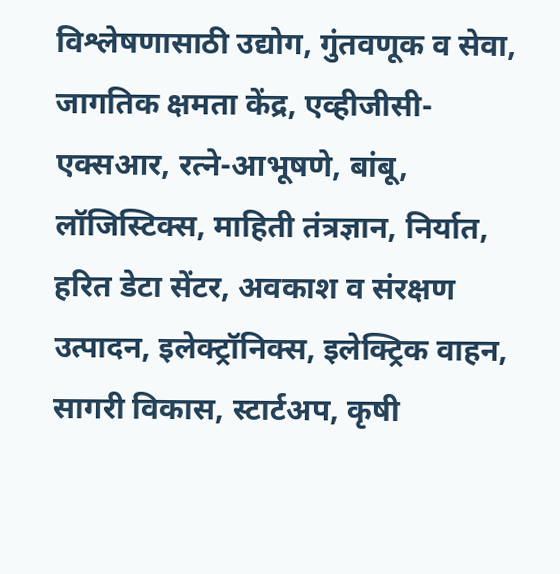विश्लेषणासाठी उद्योग, गुंतवणूक व सेवा, जागतिक क्षमता केंद्र, एव्हीजीसी-एक्सआर, रत्ने-आभूषणे, बांबू, लॉजिस्टिक्स, माहिती तंत्रज्ञान, निर्यात, हरित डेटा सेंटर, अवकाश व संरक्षण उत्पादन, इलेक्ट्रॉनिक्स, इलेक्ट्रिक वाहन, सागरी विकास, स्टार्टअप, कृषी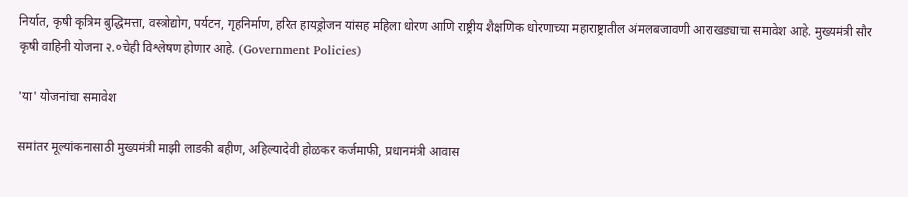निर्यात, कृषी कृत्रिम बुद्धिमत्ता, वस्त्रोद्योग, पर्यटन, गृहनिर्माण, हरित हायड्रोजन यांसह महिला धोरण आणि राष्ट्रीय शैक्षणिक धोरणाच्या महाराष्ट्रातील अंमलबजावणी आराखड्याचा समावेश आहे. मुख्यमंत्री सौर कृषी वाहिनी योजना २.०चेही विश्लेषण होणार आहे. (Government Policies)

'या' योजनांचा समावेश

समांतर मूल्यांकनासाठी मुख्यमंत्री माझी लाडकी बहीण, अहिल्यादेवी होळकर कर्जमाफी, प्रधानमंत्री आवास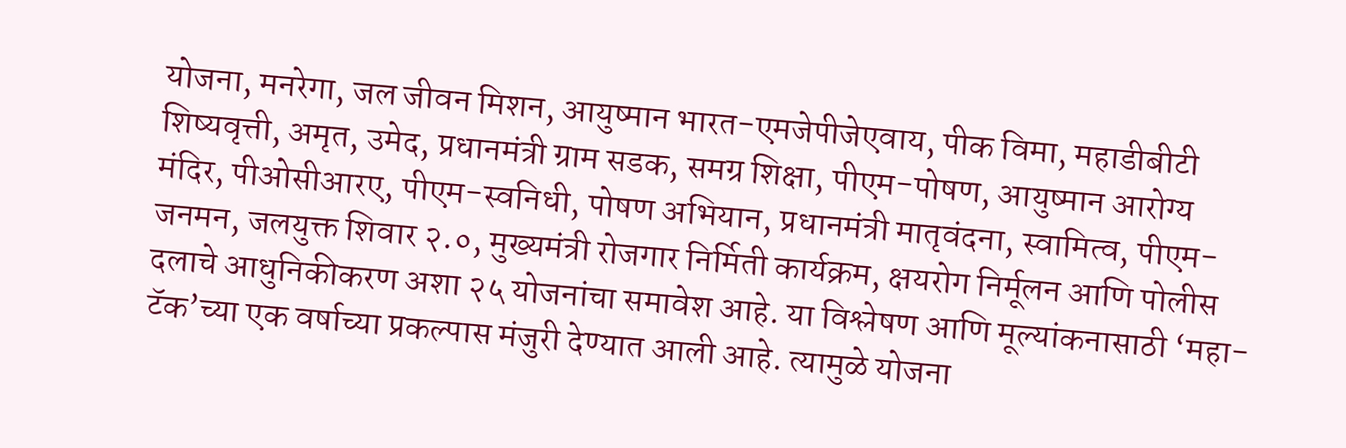योजना, मनरेगा, जल जीवन मिशन, आयुष्मान भारत-एमजेपीजेएवाय, पीक विमा, महाडीबीटी शिष्यवृत्ती, अमृत, उमेद, प्रधानमंत्री ग्राम सडक, समग्र शिक्षा, पीएम-पोषण, आयुष्मान आरोग्य मंदिर, पीओसीआरए, पीएम-स्वनिधी, पोषण अभियान, प्रधानमंत्री मातृवंदना, स्वामित्व, पीएम-जनमन, जलयुक्त शिवार २.०, मुख्यमंत्री रोजगार निर्मिती कार्यक्रम, क्षयरोग निर्मूलन आणि पोलीस दलाचे आधुनिकीकरण अशा २५ योजनांचा समावेश आहे. या विश्लेषण आणि मूल्यांकनासाठी ‘महा-टॅक’च्या एक वर्षाच्या प्रकल्पास मंजुरी देण्यात आली आहे. त्यामुळे योजना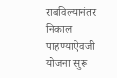राबविल्यानंतर निकाल पाहण्याऐवजी योजना सुरू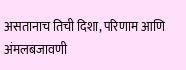असतानाच तिची दिशा, परिणाम आणि अंमलबजावणी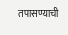तपासण्याची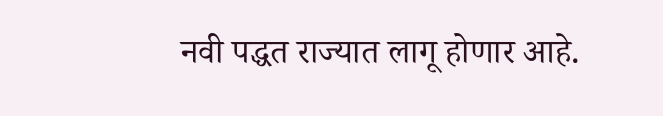नवी पद्धत राज्यात लागू होणार आहे.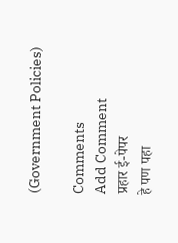(Government Policies)

Comments
Add Comment
प्रहार ई-पेपर
हे पण पहा